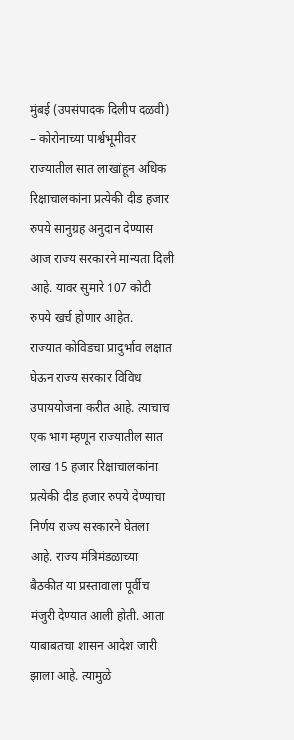मुंबई (उपसंपादक दिलीप दळवी) – कोरोनाच्या पार्श्वभूमीवर राज्यातील सात लाखांहून अधिक रिक्षाचालकांना प्रत्येकी दीड हजार रुपये सानुग्रह अनुदान देण्यास आज राज्य सरकारने मान्यता दिली आहे. यावर सुमारे 107 कोटी रुपये खर्च होणार आहेत.
राज्यात कोविडचा प्रादुर्भाव लक्षात घेऊन राज्य सरकार विविध उपाययोजना करीत आहे. त्याचाच एक भाग म्हणून राज्यातील सात लाख 15 हजार रिक्षाचालकांना प्रत्येकी दीड हजार रुपये देण्याचा निर्णय राज्य सरकारने घेतला आहे. राज्य मंत्रिमंडळाच्या बैठकीत या प्रस्तावाला पूर्वीच मंजुरी देण्यात आली होती. आता याबाबतचा शासन आदेश जारी झाला आहे. त्यामुळे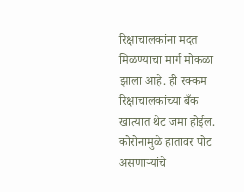रिक्षाचालकांना मदत मिळण्याचा मार्ग मोकळा झाला आहे. ही रक्कम रिक्षाचालकांच्या बँक खात्यात थेट जमा होईल.
कोरोनामुळे हातावर पोट असणाऱ्यांचे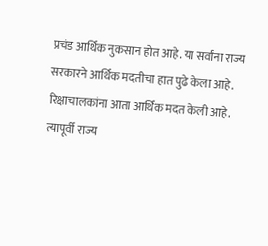प्रचंड आर्थिक नुकसान होत आहे. या सर्वांना राज्य सरकारने आर्थिक मदतीचा हात पुढे केला आहे. रिक्षाचालकांना आता आर्थिक मदत केली आहे. त्यापूर्वी राज्य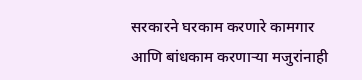सरकारने घरकाम करणारे कामगार आणि बांधकाम करणाऱ्या मजुरांनाही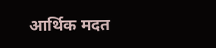आर्थिक मदत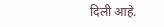दिली आहे.